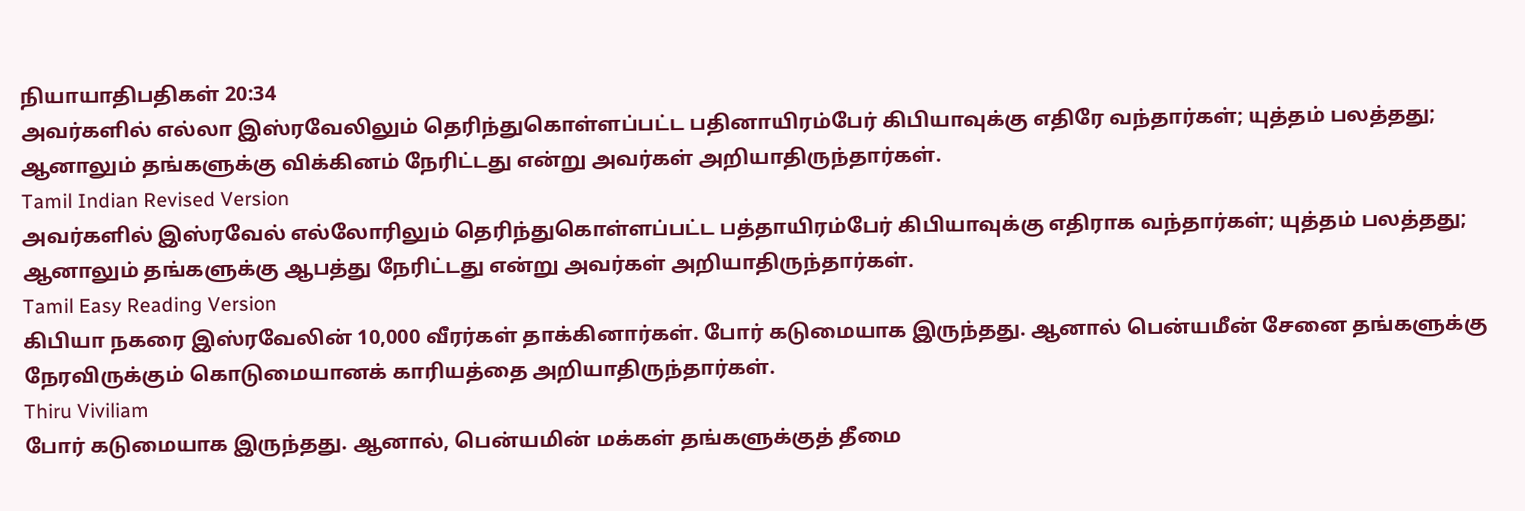நியாயாதிபதிகள் 20:34
அவர்களில் எல்லா இஸ்ரவேலிலும் தெரிந்துகொள்ளப்பட்ட பதினாயிரம்பேர் கிபியாவுக்கு எதிரே வந்தார்கள்; யுத்தம் பலத்தது; ஆனாலும் தங்களுக்கு விக்கினம் நேரிட்டது என்று அவர்கள் அறியாதிருந்தார்கள்.
Tamil Indian Revised Version
அவர்களில் இஸ்ரவேல் எல்லோரிலும் தெரிந்துகொள்ளப்பட்ட பத்தாயிரம்பேர் கிபியாவுக்கு எதிராக வந்தார்கள்; யுத்தம் பலத்தது; ஆனாலும் தங்களுக்கு ஆபத்து நேரிட்டது என்று அவர்கள் அறியாதிருந்தார்கள்.
Tamil Easy Reading Version
கிபியா நகரை இஸ்ரவேலின் 10,000 வீரர்கள் தாக்கினார்கள். போர் கடுமையாக இருந்தது. ஆனால் பென்யமீன் சேனை தங்களுக்கு நேரவிருக்கும் கொடுமையானக் காரியத்தை அறியாதிருந்தார்கள்.
Thiru Viviliam
போர் கடுமையாக இருந்தது. ஆனால், பென்யமின் மக்கள் தங்களுக்குத் தீமை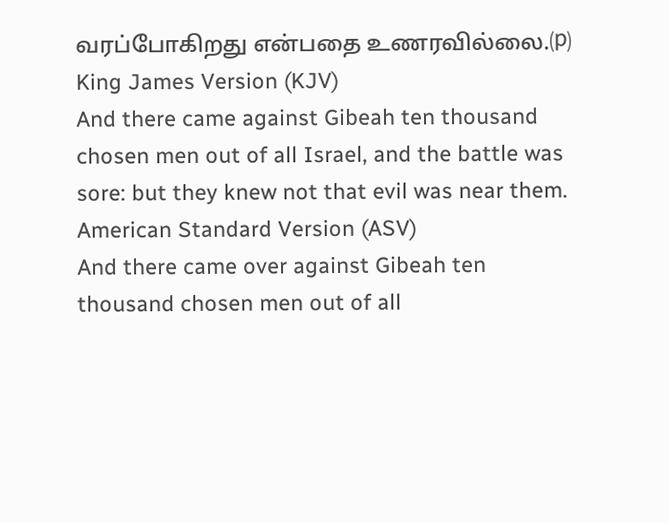வரப்போகிறது என்பதை உணரவில்லை.⒫
King James Version (KJV)
And there came against Gibeah ten thousand chosen men out of all Israel, and the battle was sore: but they knew not that evil was near them.
American Standard Version (ASV)
And there came over against Gibeah ten thousand chosen men out of all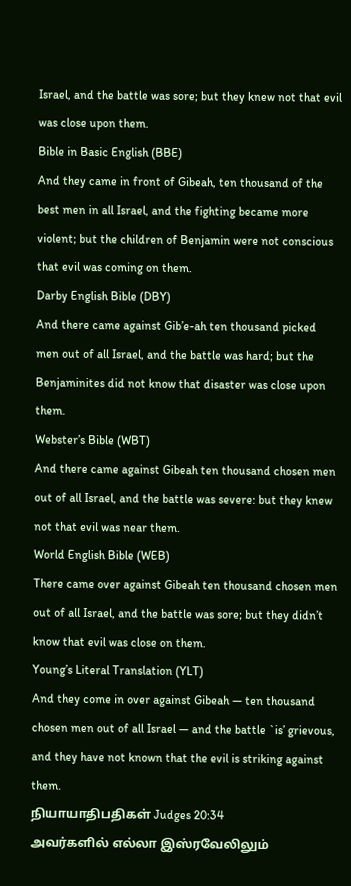Israel, and the battle was sore; but they knew not that evil was close upon them.
Bible in Basic English (BBE)
And they came in front of Gibeah, ten thousand of the best men in all Israel, and the fighting became more violent; but the children of Benjamin were not conscious that evil was coming on them.
Darby English Bible (DBY)
And there came against Gib’e-ah ten thousand picked men out of all Israel, and the battle was hard; but the Benjaminites did not know that disaster was close upon them.
Webster’s Bible (WBT)
And there came against Gibeah ten thousand chosen men out of all Israel, and the battle was severe: but they knew not that evil was near them.
World English Bible (WEB)
There came over against Gibeah ten thousand chosen men out of all Israel, and the battle was sore; but they didn’t know that evil was close on them.
Young’s Literal Translation (YLT)
And they come in over against Gibeah — ten thousand chosen men out of all Israel — and the battle `is’ grievous, and they have not known that the evil is striking against them.
நியாயாதிபதிகள் Judges 20:34
அவர்களில் எல்லா இஸ்ரவேலிலும்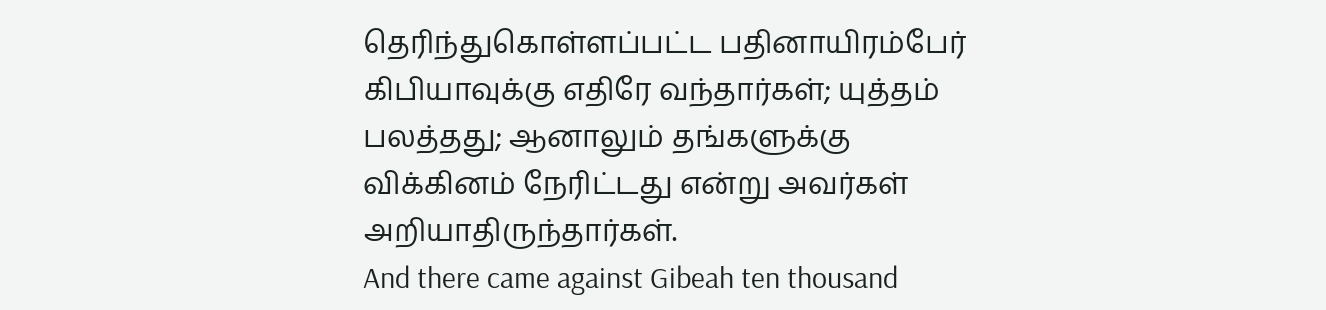தெரிந்துகொள்ளப்பட்ட பதினாயிரம்பேர் கிபியாவுக்கு எதிரே வந்தார்கள்; யுத்தம் பலத்தது; ஆனாலும் தங்களுக்கு விக்கினம் நேரிட்டது என்று அவர்கள் அறியாதிருந்தார்கள்.
And there came against Gibeah ten thousand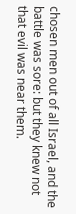chosen men out of all Israel, and the battle was sore: but they knew not that evil was near them.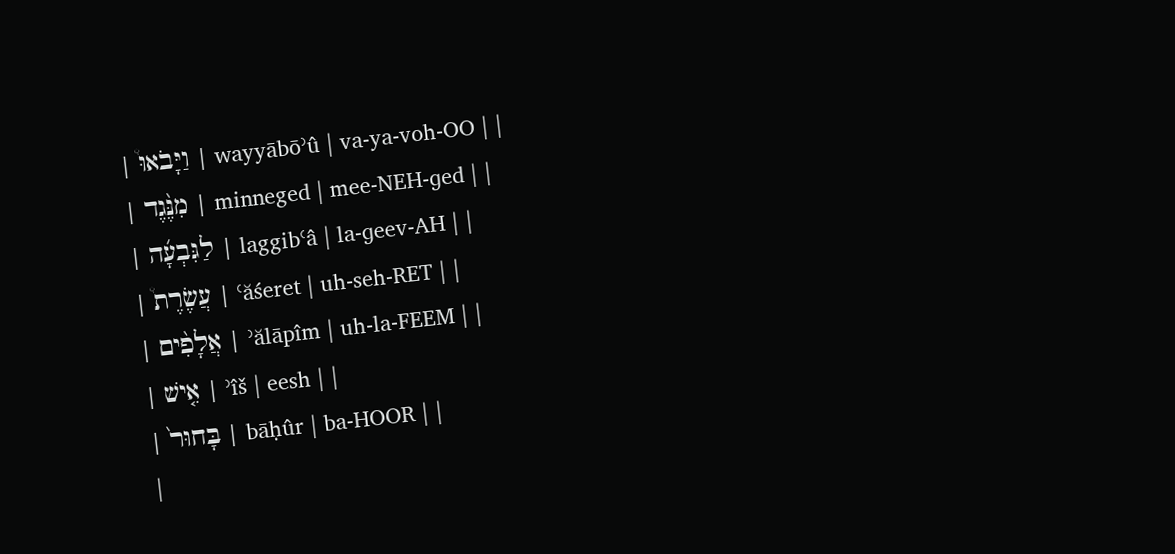| וַיָּבֹאוּ֩ | wayyābōʾû | va-ya-voh-OO | |
| מִנֶּ֨גֶד | minneged | mee-NEH-ɡed | |
| לַגִּבְעָ֜ה | laggibʿâ | la-ɡeev-AH | |
| עֲשֶׂרֶת֩ | ʿăśeret | uh-seh-RET | |
| אֲלָפִ֨ים | ʾălāpîm | uh-la-FEEM | |
| אִ֤ישׁ | ʾîš | eesh | |
| בָּחוּר֙ | bāḥûr | ba-HOOR | |
|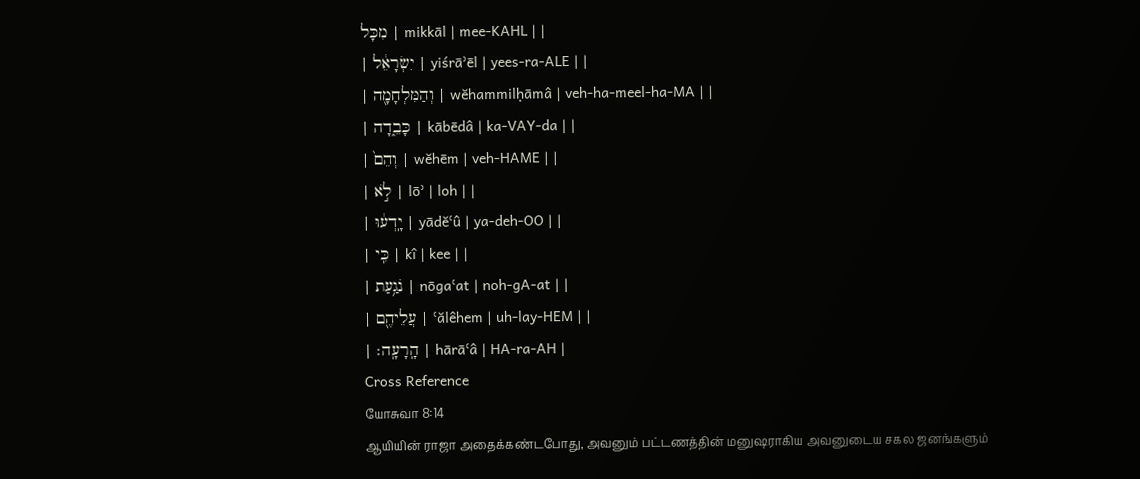מִכָּל | mikkāl | mee-KAHL | |
| יִשְׂרָאֵ֔ל | yiśrāʾēl | yees-ra-ALE | |
| וְהַמִּלְחָמָ֖ה | wĕhammilḥāmâ | veh-ha-meel-ha-MA | |
| כָּבֵ֑דָה | kābēdâ | ka-VAY-da | |
| וְהֵם֙ | wĕhēm | veh-HAME | |
| לֹ֣א | lōʾ | loh | |
| יָֽדְע֔וּ | yādĕʿû | ya-deh-OO | |
| כִּֽי | kî | kee | |
| נֹגַ֥עַת | nōgaʿat | noh-ɡA-at | |
| עֲלֵיהֶ֖ם | ʿălêhem | uh-lay-HEM | |
| הָֽרָעָֽה׃ | hārāʿâ | HA-ra-AH |
Cross Reference
யோசுவா 8:14
ஆயியின் ராஜா அதைக்கண்டபோது, அவனும் பட்டணத்தின் மனுஷராகிய அவனுடைய சகல ஜனங்களும்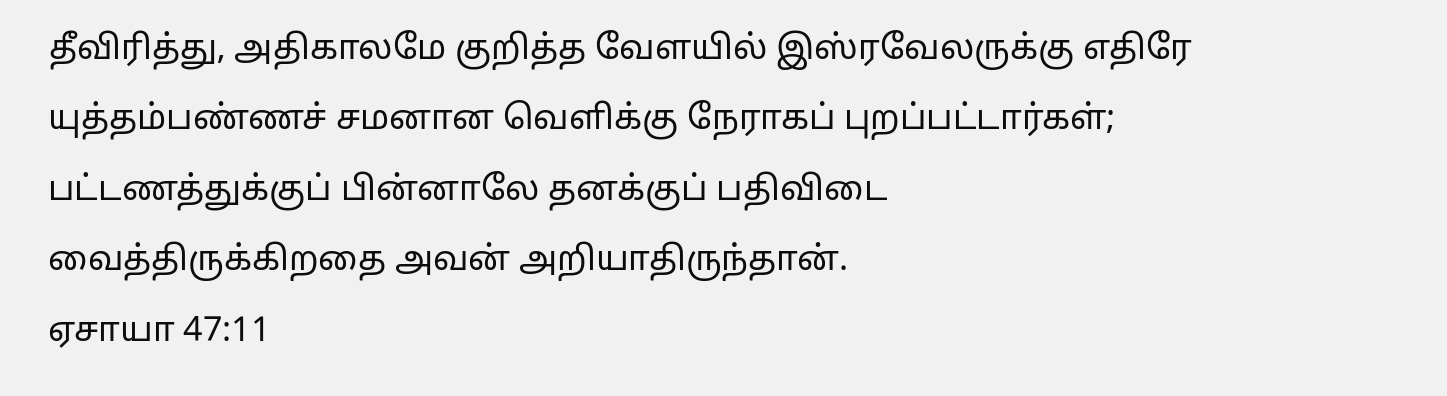தீவிரித்து, அதிகாலமே குறித்த வேளயில் இஸ்ரவேலருக்கு எதிரே யுத்தம்பண்ணச் சமனான வெளிக்கு நேராகப் புறப்பட்டார்கள்; பட்டணத்துக்குப் பின்னாலே தனக்குப் பதிவிடை வைத்திருக்கிறதை அவன் அறியாதிருந்தான்.
ஏசாயா 47:11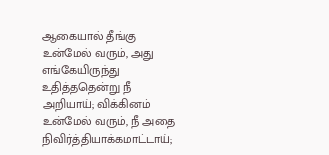ஆகையால் தீங்கு உன்மேல் வரும், அது எங்கேயிருந்து உதித்ததென்று நீ அறியாய்; விக்கினம் உன்மேல் வரும், நீ அதை நிவிர்த்தியாக்கமாட்டாய்;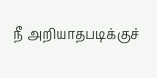நீ அறியாதபடிக்குச்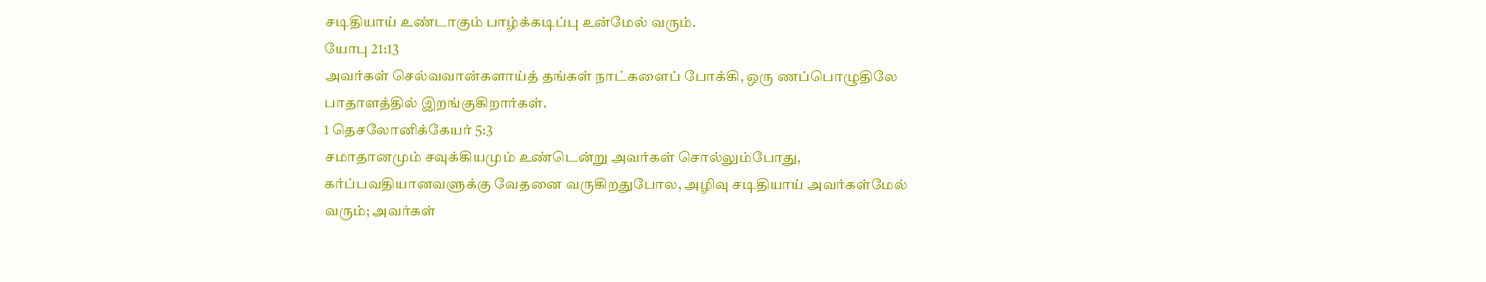சடிதியாய் உண்டாகும் பாழ்க்கடிப்பு உன்மேல் வரும்.
யோபு 21:13
அவர்கள் செல்வவான்களாய்த் தங்கள் நாட்களைப் போக்கி, ஒரு ணப்பொழுதிலே பாதாளத்தில் இறங்குகிறார்கள்.
1 தெசலோனிக்கேயர் 5:3
சமாதானமும் சவுக்கியமும் உண்டென்று அவர்கள் சொல்லும்போது, கர்ப்பவதியானவளுக்கு வேதனை வருகிறதுபோல, அழிவு சடிதியாய் அவர்கள்மேல் வரும்; அவர்கள்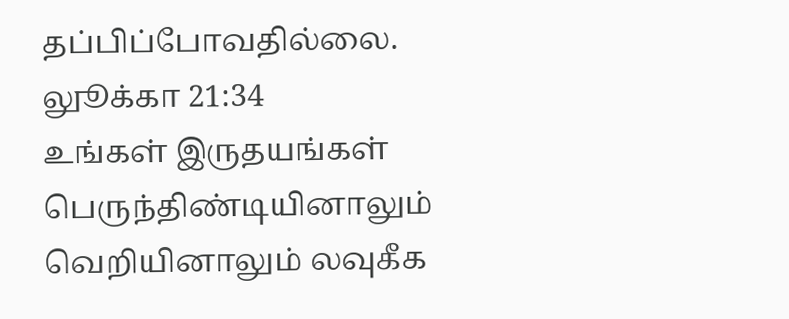தப்பிப்போவதில்லை.
லுூக்கா 21:34
உங்கள் இருதயங்கள் பெருந்திண்டியினாலும் வெறியினாலும் லவுகீக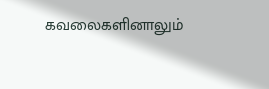கவலைகளினாலும்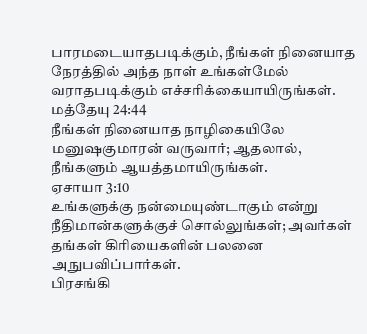பாரமடையாதபடிக்கும், நீங்கள் நினையாத நேரத்தில் அந்த நாள் உங்கள்மேல் வராதபடிக்கும் எச்சரிக்கையாயிருங்கள்.
மத்தேயு 24:44
நீங்கள் நினையாத நாழிகையிலே மனுஷகுமாரன் வருவார்; ஆதலால், நீங்களும் ஆயத்தமாயிருங்கள்.
ஏசாயா 3:10
உங்களுக்கு நன்மையுண்டாகும் என்று நீதிமான்களுக்குச் சொல்லுங்கள்; அவர்கள் தங்கள் கிரியைகளின் பலனை அநுபவிப்பார்கள்.
பிரசங்கி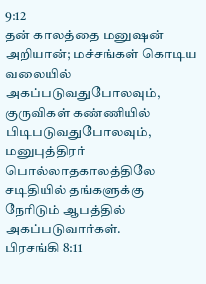9:12
தன் காலத்தை மனுஷன் அறியான்; மச்சங்கள் கொடிய வலையில் அகப்படுவதுபோலவும், குருவிகள் கண்ணியில் பிடிபடுவதுபோலவும், மனுபுத்திரர் பொல்லாதகாலத்திலே சடிதியில் தங்களுக்கு நேரிடும் ஆபத்தில் அகப்படுவார்கள்.
பிரசங்கி 8:11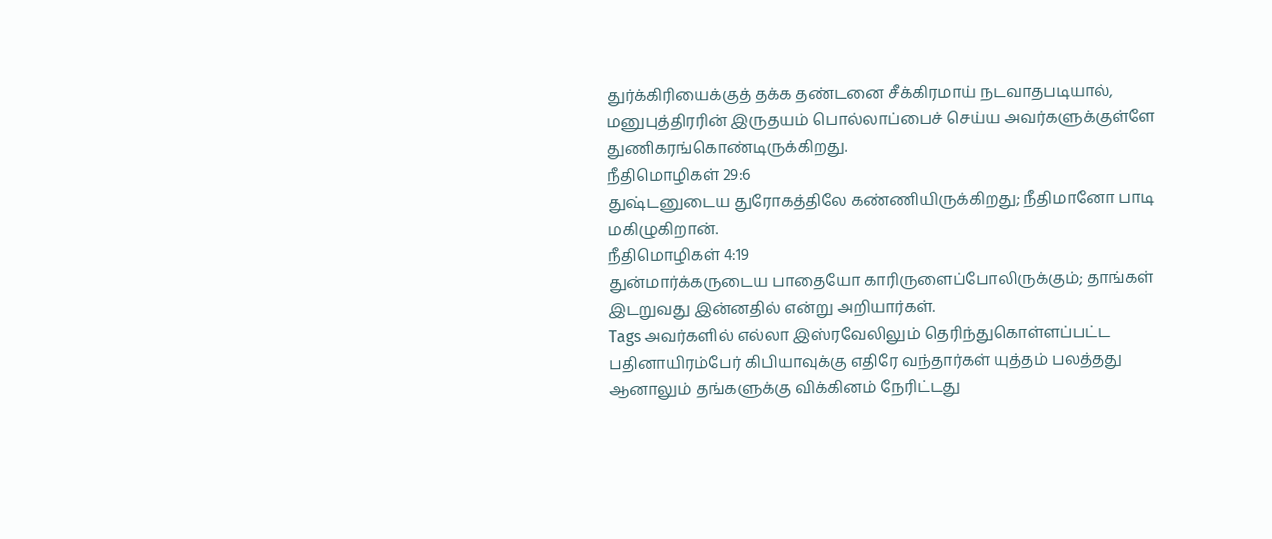துர்க்கிரியைக்குத் தக்க தண்டனை சீக்கிரமாய் நடவாதபடியால், மனுபுத்திரரின் இருதயம் பொல்லாப்பைச் செய்ய அவர்களுக்குள்ளே துணிகரங்கொண்டிருக்கிறது.
நீதிமொழிகள் 29:6
துஷ்டனுடைய துரோகத்திலே கண்ணியிருக்கிறது; நீதிமானோ பாடி மகிழுகிறான்.
நீதிமொழிகள் 4:19
துன்மார்க்கருடைய பாதையோ காரிருளைப்போலிருக்கும்; தாங்கள் இடறுவது இன்னதில் என்று அறியார்கள்.
Tags அவர்களில் எல்லா இஸ்ரவேலிலும் தெரிந்துகொள்ளப்பட்ட பதினாயிரம்பேர் கிபியாவுக்கு எதிரே வந்தார்கள் யுத்தம் பலத்தது ஆனாலும் தங்களுக்கு விக்கினம் நேரிட்டது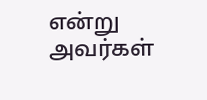என்று அவர்கள்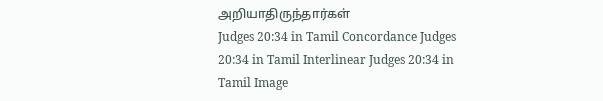அறியாதிருந்தார்கள்
Judges 20:34 in Tamil Concordance Judges 20:34 in Tamil Interlinear Judges 20:34 in Tamil Image